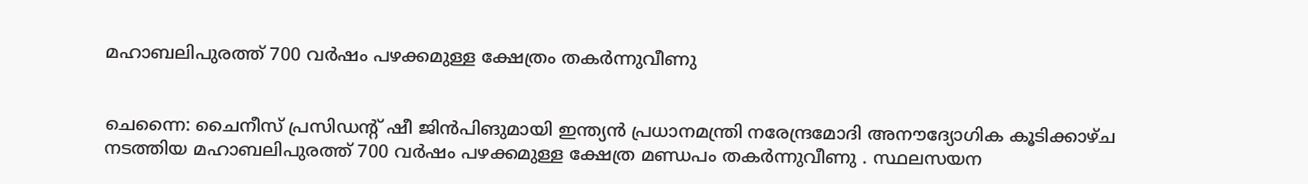മഹാബലിപുരത്ത് 700 വര്‍ഷം പഴക്കമുള്ള ക്ഷേത്രം തകര്‍ന്നുവീണു


ചെന്നൈ: ചൈനീസ് പ്രസിഡന്റ് ഷീ ജിന്‍പിങുമായി ഇന്ത്യന്‍ പ്രധാനമന്ത്രി നരേന്ദ്രമോദി അനൗദ്യോഗിക കൂടിക്കാഴ്ച നടത്തിയ മഹാബലിപുരത്ത് 700 വര്‍ഷം പഴക്കമുള്ള ക്ഷേത്ര മണ്ഡപം തകര്‍ന്നുവീണു . സ്ഥലസയന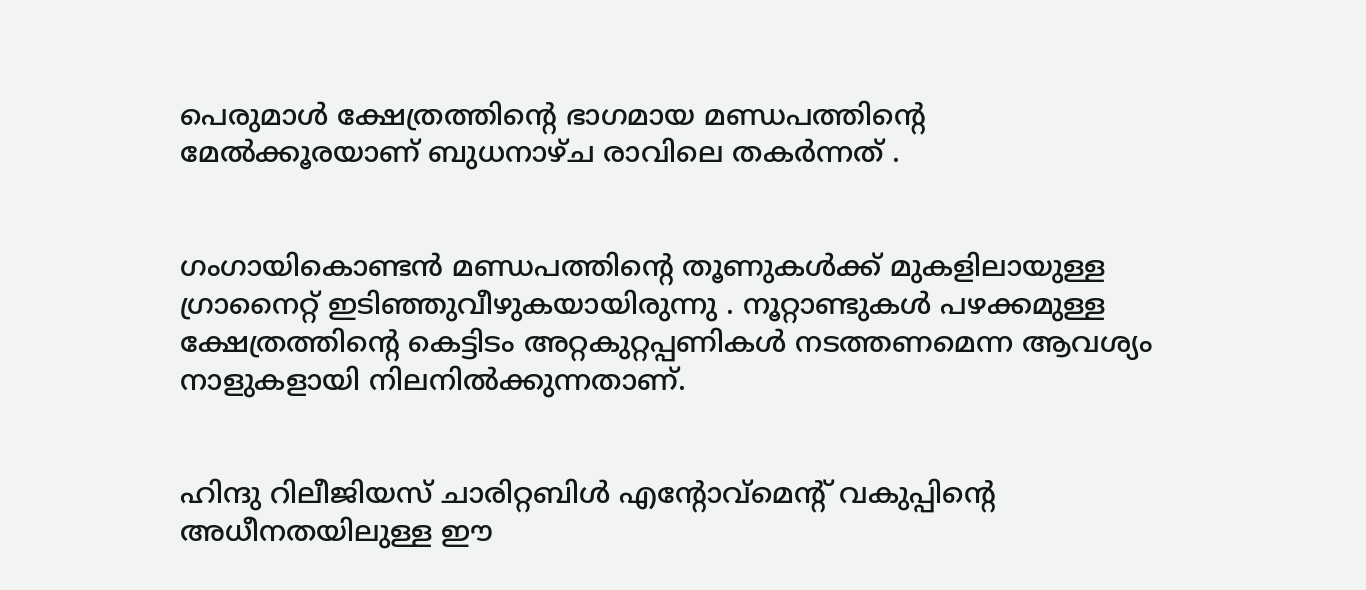പെരുമാള്‍ ക്ഷേത്രത്തിന്റെ ഭാഗമായ മണ്ഡപത്തിന്റെ മേല്‍ക്കൂരയാണ് ബുധനാഴ്ച രാവിലെ തകര്‍ന്നത് .


ഗംഗായികൊണ്ടന്‍ മണ്ഡപത്തിന്റെ തൂണുകള്‍ക്ക് മുകളിലായുള്ള ഗ്രാനൈറ്റ് ഇടിഞ്ഞുവീഴുകയായിരുന്നു . നൂറ്റാണ്ടുകള്‍ പഴക്കമുള്ള ക്ഷേത്രത്തിന്റെ കെട്ടിടം അറ്റകുറ്റപ്പണികള്‍ നടത്തണമെന്ന ആവശ്യം നാളുകളായി നിലനില്‍ക്കുന്നതാണ്.


ഹിന്ദു റിലീജിയസ് ചാരിറ്റബിള്‍ എന്റോവ്‌മെന്റ് വകുപ്പിന്റെ അധീനതയിലുള്ള ഈ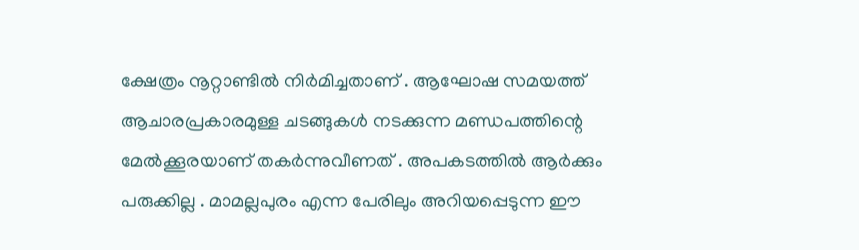ക്ഷേത്രം നൂറ്റാണ്ടില്‍ നിര്‍മിച്ചതാണ് . ആഘോഷ സമയത്ത് ആചാരപ്രകാരമുള്ള ചടങ്ങുകള്‍ നടക്കുന്ന മണ്ഡപത്തിന്റെ മേല്‍ക്കൂരയാണ് തകര്‍ന്നുവീണത് . അപകടത്തില്‍ ആര്‍ക്കും പരുക്കില്ല . മാമല്ലപുരം എന്ന പേരിലും അറിയപ്പെടുന്ന ഈ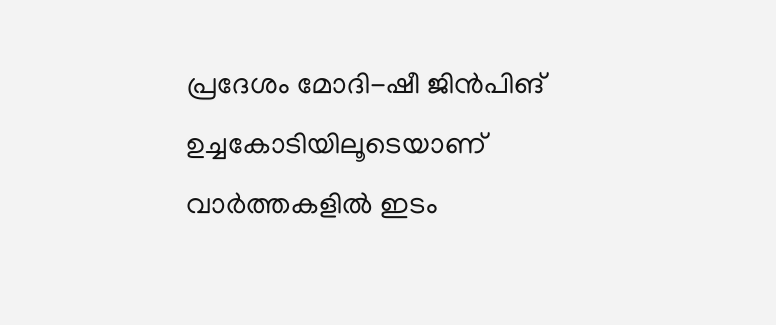പ്രദേശം മോദി-ഷീ ജിന്‍പിങ് ഉച്ചകോടിയിലൂടെയാണ് വാര്‍ത്തകളില്‍ ഇടം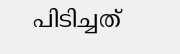പിടിച്ചത്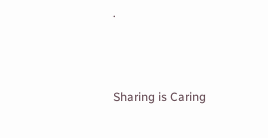.



Sharing is Caring